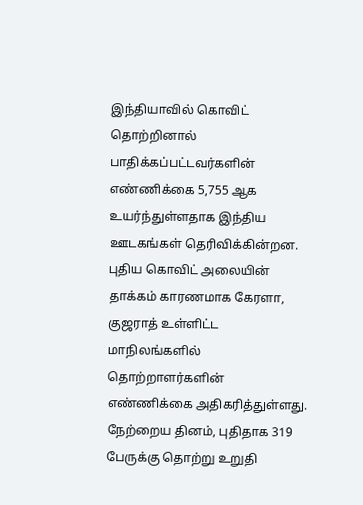இந்தியாவில் கொவிட் தொற்றினால் பாதிக்கப்பட்டவர்களின் எண்ணிக்கை 5,755 ஆக உயர்ந்துள்ளதாக இந்திய ஊடகங்கள் தெரிவிக்கின்றன.
புதிய கொவிட் அலையின் தாக்கம் காரணமாக கேரளா, குஜராத் உள்ளிட்ட மாநிலங்களில் தொற்றாளர்களின் எண்ணிக்கை அதிகரித்துள்ளது.
நேற்றைய தினம், புதிதாக 319 பேருக்கு தொற்று உறுதி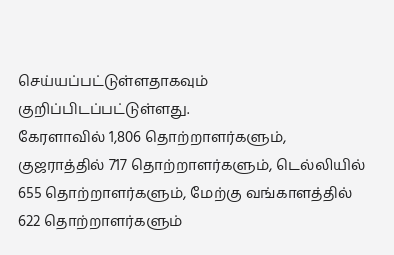செய்யப்பட்டுள்ளதாகவும் குறிப்பிடப்பட்டுள்ளது.
கேரளாவில் 1,806 தொற்றாளர்களும், குஜராத்தில் 717 தொற்றாளர்களும், டெல்லியில் 655 தொற்றாளர்களும், மேற்கு வங்காளத்தில் 622 தொற்றாளர்களும்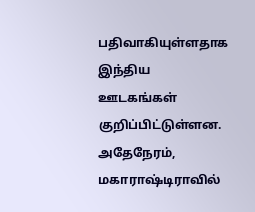பதிவாகியுள்ளதாக இந்திய ஊடகங்கள் குறிப்பிட்டுள்ளன.
அதேநேரம், மகாராஷ்டிராவில்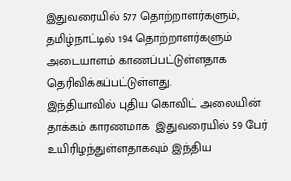இதுவரையில் 577 தொற்றாளர்களும்,  தமிழ்நாட்டில் 194 தொற்றாளர்களும் அடையாளம் காணப்பட்டுள்ளதாக தெரிவிக்கப்பட்டுள்ளது.
இந்தியாவில் புதிய கொவிட் அலையின் தாக்கம் காரணமாக  இதுவரையில் 59 பேர் உயிரிழந்துள்ளதாகவும் இந்திய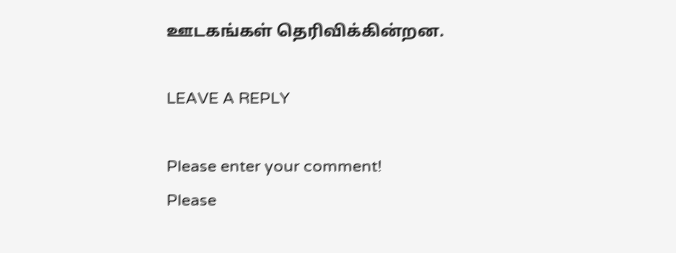ஊடகங்கள் தெரிவிக்கின்றன.

LEAVE A REPLY

Please enter your comment!
Please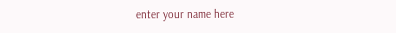enter your name here